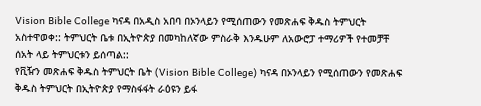Vision Bible College ካናዳ በአዲስ አበባ በኦንላይን የሚሰጠውን የመጽሐፍ ቅዱስ ትምህርት አስተዋወቀ:: ትምህርት ቤቱ በኢትዮጵያ በመካከለኛው ምስራቅ እንዱሁም ለአውሮፓ ተማሪዎች የተመቻቸ ሰአት ላይ ትምህርቱን ይሰጣል::
የቪዥን መጽሐፍ ቅዱስ ትምህርት ቤት (Vision Bible College) ካናዳ በኦንላይን የሚሰጠውን የመጽሐፍ ቅዱስ ትምህርት በኢትዮጵያ የማስፋፋት ራዕዩን ይፋ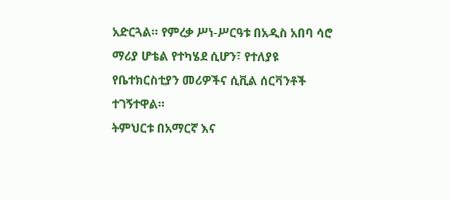አድርጓል። የምረቃ ሥነ-ሥርዓቱ በአዲስ አበባ ሳሮ ማሪያ ሆቴል የተካሄደ ሲሆን፣ የተለያዩ የቤተክርስቲያን መሪዎችና ሲቪል ሰርቫንቶች ተገኝተዋል።
ትምህርቱ በአማርኛ እና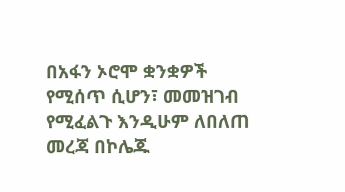በአፋን ኦሮሞ ቋንቋዎች የሚሰጥ ሲሆን፣ መመዝገብ የሚፈልጉ እንዲሁም ለበለጠ መረጃ በኮሌጁ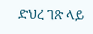ድህረ ገጽ ላይ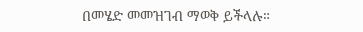በመሄድ መመዝገብ ማወቅ ይችላሉ።